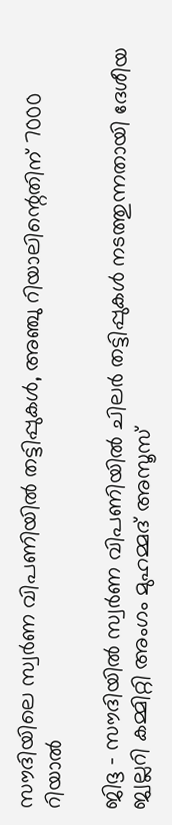സൗദിയിലെ സ്വർണ വിപണിയിൽ തട്ടിപ്പുകൾ, അഞ്ചു റിയാലിന്റെതിന് 7000 റിയാൽ

ജിദ്ദ - സൗദിയിൽ സ്വർണ വിപണിയിൽ ചിലർ തട്ടിപ്പുകൾ നടത്തുന്നതായി ദേശീയ ജ്വല്ലറി കമ്മിറ്റി അംഗം മുഹമ്മദ് അസൂസ്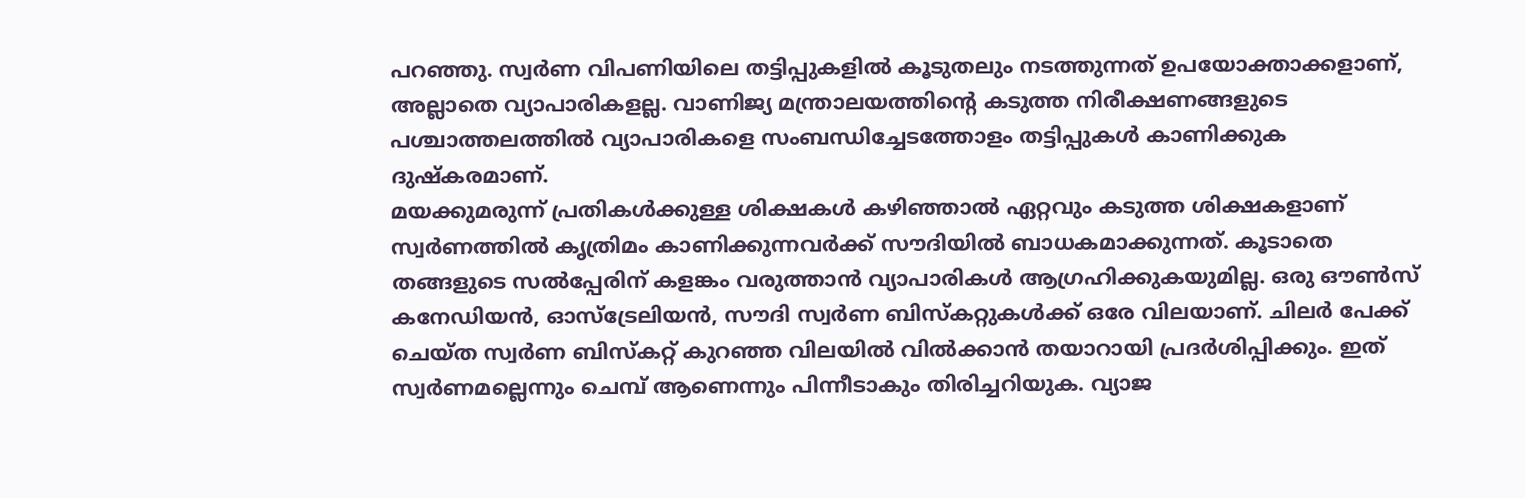പറഞ്ഞു. സ്വർണ വിപണിയിലെ തട്ടിപ്പുകളിൽ കൂടുതലും നടത്തുന്നത് ഉപയോക്താക്കളാണ്, അല്ലാതെ വ്യാപാരികളല്ല. വാണിജ്യ മന്ത്രാലയത്തിന്റെ കടുത്ത നിരീക്ഷണങ്ങളുടെ പശ്ചാത്തലത്തിൽ വ്യാപാരികളെ സംബന്ധിച്ചേടത്തോളം തട്ടിപ്പുകൾ കാണിക്കുക ദുഷ്‌കരമാണ്.
മയക്കുമരുന്ന് പ്രതികൾക്കുള്ള ശിക്ഷകൾ കഴിഞ്ഞാൽ ഏറ്റവും കടുത്ത ശിക്ഷകളാണ് സ്വർണത്തിൽ കൃത്രിമം കാണിക്കുന്നവർക്ക് സൗദിയിൽ ബാധകമാക്കുന്നത്. കൂടാതെ തങ്ങളുടെ സൽപ്പേരിന് കളങ്കം വരുത്താൻ വ്യാപാരികൾ ആഗ്രഹിക്കുകയുമില്ല. ഒരു ഔൺസ് കനേഡിയൻ, ഓസ്‌ട്രേലിയൻ, സൗദി സ്വർണ ബിസ്‌കറ്റുകൾക്ക് ഒരേ വിലയാണ്. ചിലർ പേക്ക് ചെയ്ത സ്വർണ ബിസ്‌കറ്റ് കുറഞ്ഞ വിലയിൽ വിൽക്കാൻ തയാറായി പ്രദർശിപ്പിക്കും. ഇത് സ്വർണമല്ലെന്നും ചെമ്പ് ആണെന്നും പിന്നീടാകും തിരിച്ചറിയുക. വ്യാജ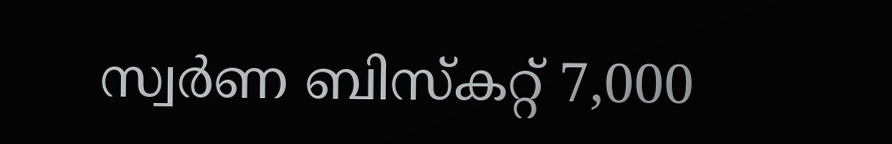സ്വർണ ബിസ്‌കറ്റ് 7,000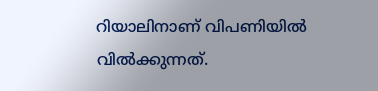റിയാലിനാണ് വിപണിയിൽ വിൽക്കുന്നത്.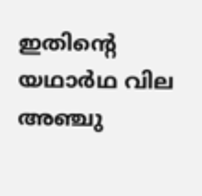ഇതിന്റെ യഥാർഥ വില അഞ്ചു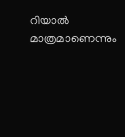റിയാൽ മാത്രമാണെന്നും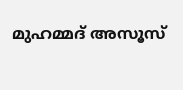മുഹമ്മദ് അസൂസ്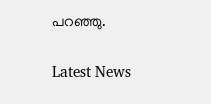പറഞ്ഞു.


Latest News